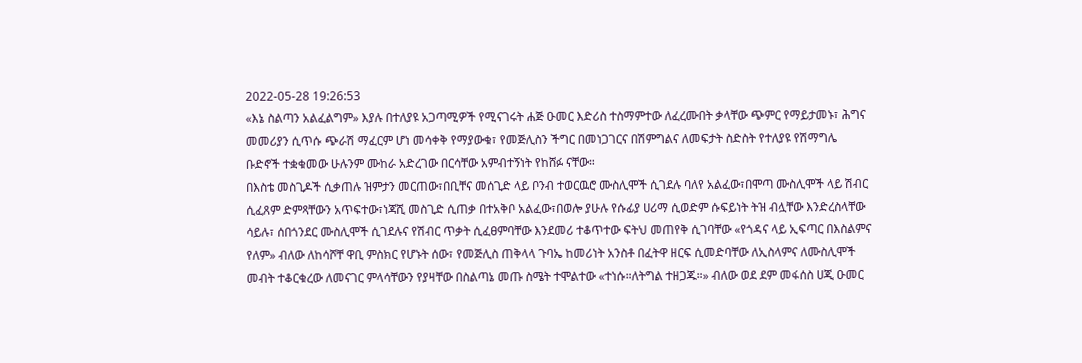2022-05-28 19:26:53
«እኔ ስልጣን አልፈልግም» እያሉ በተለያዩ አጋጣሚዎች የሚናገሩት ሐጅ ዑመር እድሪስ ተስማምተው ለፈረሙበት ቃላቸው ጭምር የማይታመኑ፣ ሕግና መመሪያን ሲጥሱ ጭራሽ ማፈርም ሆነ መሳቀቅ የማያውቁ፣ የመጅሊስን ችግር በመነጋገርና በሽምግልና ለመፍታት ስድስት የተለያዩ የሽማግሌ ቡድኖች ተቋቁመው ሁሉንም ሙከራ አድረገው በርሳቸው አምብተኝነት የከሸፉ ናቸው።
በእስቴ መስጊዶች ሲቃጠሉ ዝምታን መርጠው፣በቢቸና መሰጊድ ላይ ቦንብ ተወርዉሮ ሙስሊሞች ሲገደሉ ባለየ አልፈው፣በሞጣ ሙስሊሞች ላይ ሽብር ሲፈጸም ድምጻቸውን አጥፍተው፣ነጃሺ መስጊድ ሲጠቃ በተአቅቦ አልፈው፣በወሎ ያሁሉ የሱፊያ ሀሪማ ሲወድም ሱፍይነት ትዝ ብሏቸው እንድረስላቸው ሳይሉ፣ ሰበጎንደር ሙስሊሞች ሲገደሉና የሽብር ጥቃት ሲፈፀምባቸው እንደመሪ ተቆጥተው ፍትህ መጠየቅ ሲገባቸው «የጎዳና ላይ ኢፍጣር በእስልምና የለም» ብለው ለከሳሾቸ ዋቢ ምስክር የሆኑት ሰው፣ የመጅሊስ ጠቅላላ ጉባኤ ከመሪነት አንስቶ በፈትዋ ዘርፍ ሲመድባቸው ለኢስላምና ለሙስሊሞች መብት ተቆርቁረው ለመናገር ምላሳቸውን የያዛቸው በስልጣኔ መጡ ስሜት ተሞልተው «ተነሱ።ለትግል ተዘጋጁ።» ብለው ወደ ደም መፋሰስ ሀጂ ዑመር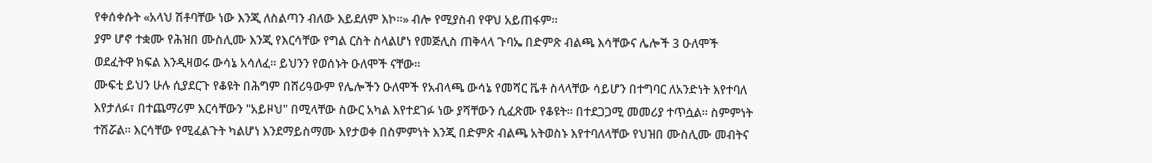የቀሰቀሱት «አላህ ሽቶባቸው ነው እንጂ ለስልጣን ብለው እይደለም እኮ።» ብሎ የሚያስብ የዋህ አይጠፋም።
ያም ሆኖ ተቋሙ የሕዝበ ሙስሊሙ እንጂ የእርሳቸው የግል ርስት ስላልሆነ የመጅሊስ ጠቅላላ ጉባኤ በድምጽ ብልጫ እሳቸውና ሌሎች 3 ዑለሞች ወደፈትዋ ክፍል እንዲዛወሩ ውሳኔ አሳለፈ። ይህንን የወሰኑት ዑለሞች ናቸው።
ሙፍቲ ይህን ሁሉ ሲያደርጉ የቆዩት በሕግም በሸሪዓውም የሌሎችን ዑለሞች የአብላጫ ውሳኔ የመሻር ቬቶ ስላላቸው ሳይሆን በተግባር ለአንድነት እየተባለ እየታለፉ፣ በተጨማሪም እርሳቸውን "አይዞህ" በሚላቸው ስውር አካል እየተደገፉ ነው ያሻቸውን ሲፈጽሙ የቆዩት። በተደጋጋሚ መመሪያ ተጥሷል። ስምምነት ተሽሯል። እርሳቸው የሚፈልጉት ካልሆነ እንደማይስማሙ እየታወቀ በስምምነት እንጂ በድምጽ ብልጫ አትወስኑ እየተባለላቸው የህዝበ ሙስሊሙ መብትና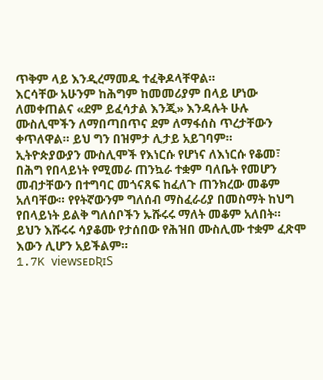ጥቅም ላይ እንዲረማመዱ ተፈቅዶላቸዋል።
እርሳቸው አሁንም ከሕግም ከመመሪያም በላይ ሆነው ለመቀጠልና «ደም ይፈሳታል እንጂ» እንዳሉት ሁሉ ሙስሊሞችን ለማበጣበጥና ደም ለማፋሰስ ጥረታቸውን ቀጥለዋል። ይህ ግን በዝምታ ሊታይ አይገባም።
ኢትዮጵያውያን ሙስሊሞች የእነርሱ የሆነና ለእነርሱ የቆመ፣ በሕግ የበላይነት የሚመራ ጠንኳራ ተቋም ባለቤት የመሆን መብታቸውን በተግባር መጎናጸፍ ከፈለጉ ጠንክረው መቆም አለባቸው። የየትኛውንም ግለሰብ ማስፈራሪያ በመስማት ከህግ የበላይነት ይልቅ ግለሰቦችን ኡሹሩሩ ማለት መቆም አለበት። ይህን እሹሩሩ ሳያቆሙ የታሰበው የሕዝበ ሙስሊሙ ተቋም ፈጽሞ እውን ሊሆን አይችልም።
1.7K viewsᴇᴅƦɪS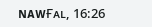ɴᴀᴡҒᴀʟ, 16:26